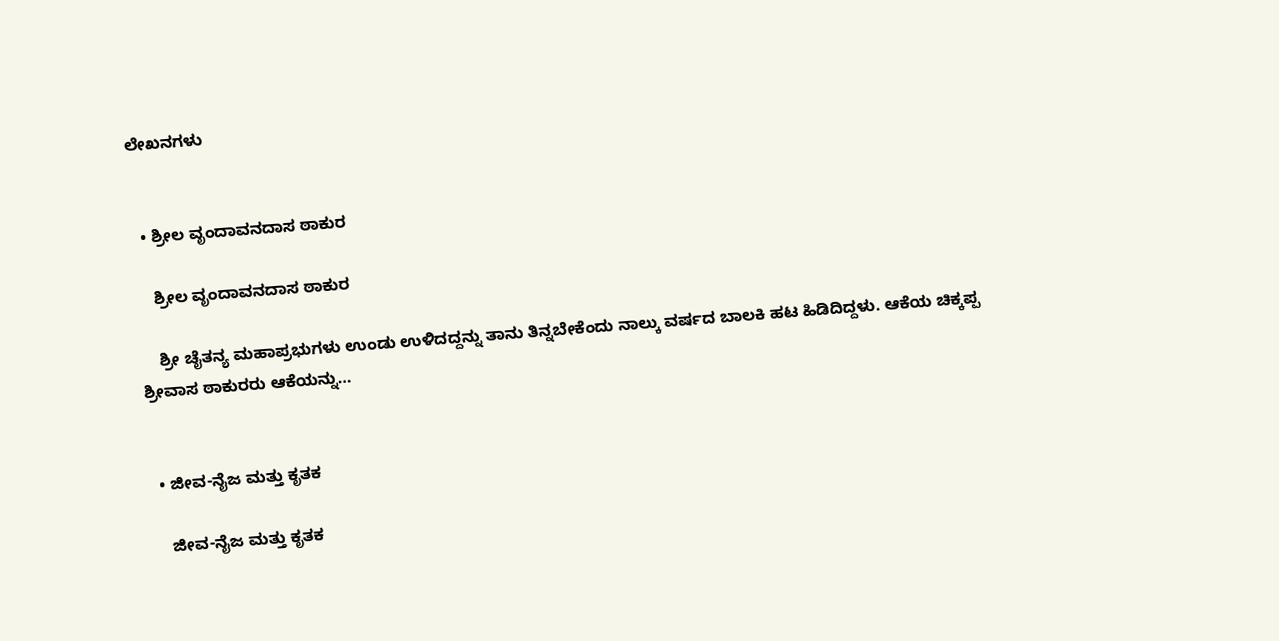ಲೇಖನಗಳು


  • ಶ್ರೀಲ ವೃಂದಾವನದಾಸ ಠಾಕುರ

    ಶ್ರೀಲ ವೃಂದಾವನದಾಸ ಠಾಕುರ

    ಶ್ರೀ ಚೈತನ್ಯ ಮಹಾಪ್ರಭುಗಳು ಉಂಡು ಉಳಿದದ್ದನ್ನು ತಾನು ತಿನ್ನಬೇಕೆಂದು ನಾಲ್ಕು ವರ್ಷದ ಬಾಲಕಿ ಹಟ ಹಿಡಿದಿದ್ದಳು. ಆಕೆಯ ಚಿಕ್ಕಪ್ಪ ಶ್ರೀವಾಸ ಠಾಕುರರು ಆಕೆಯನ್ನು…


  • ಜೀವ-ನೈಜ ಮತ್ತು ಕೃತಕ

    ಜೀವ-ನೈಜ ಮತ್ತು ಕೃತಕ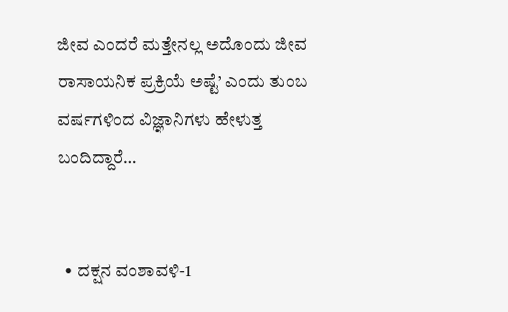ಜೀವ ಎಂದರೆ ಮತ್ತೇನಲ್ಲ ಅದೊಂದು ಜೀವ ರಾಸಾಯನಿಕ ಪ್ರಕ್ರಿಯೆ ಅಷ್ಟೆ’ ಎಂದು ತುಂಬ ವರ್ಷಗಳಿಂದ ವಿಜ್ಞಾನಿಗಳು ಹೇಳುತ್ತ ಬಂದಿದ್ದಾರೆ…


  • ದಕ್ಷನ ವಂಶಾವಳಿ-1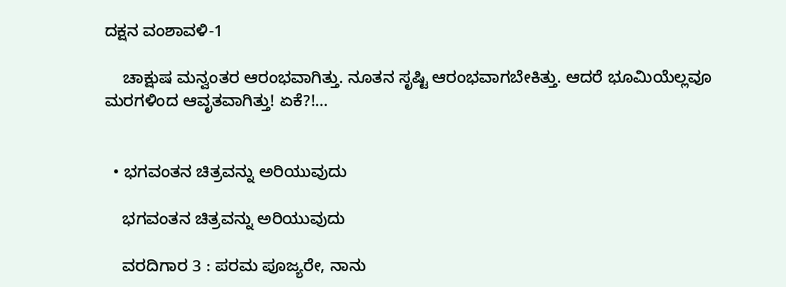ದಕ್ಷನ ವಂಶಾವಳಿ-1

    ಚಾಕ್ಷುಷ ಮನ್ವಂತರ ಆರಂಭವಾಗಿತ್ತು. ನೂತನ ಸೃಷ್ಟಿ ಆರಂಭವಾಗಬೇಕಿತ್ತು. ಆದರೆ ಭೂಮಿಯೆಲ್ಲವೂ ಮರಗಳಿಂದ ಆವೃತವಾಗಿತ್ತು! ಏಕೆ?!…


  • ಭಗವಂತನ ಚಿತ್ರವನ್ನು ಅರಿಯುವುದು

    ಭಗವಂತನ ಚಿತ್ರವನ್ನು ಅರಿಯುವುದು

    ವರದಿಗಾರ 3 : ಪರಮ ಪೂಜ್ಯರೇ, ನಾನು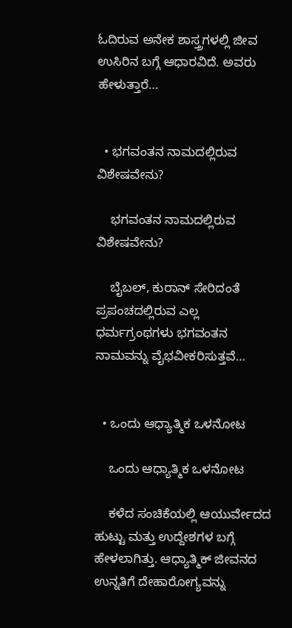ಓದಿರುವ ಅನೇಕ ಶಾಸ್ತ್ರಗಳಲ್ಲಿ ಜೀವ ಉಸಿರಿನ ಬಗ್ಗೆ ಆಧಾರವಿದೆ. ಅವರು ಹೇಳುತ್ತಾರೆ…


  • ಭಗವಂತನ ನಾಮದಲ್ಲಿರುವ ವಿಶೇಷವೇನು?

    ಭಗವಂತನ ನಾಮದಲ್ಲಿರುವ ವಿಶೇಷವೇನು?

    ಬೈಬಲ್, ಕುರಾನ್ ಸೇರಿದಂತೆ ಪ್ರಪಂಚದಲ್ಲಿರುವ ಎಲ್ಲ ಧರ್ಮಗ್ರಂಥಗಳು ಭಗವಂತನ ನಾಮವನ್ನು ವೈಭವೀಕರಿಸುತ್ತವೆ…


  • ಒಂದು ಆಧ್ಯಾತ್ಮಿಕ ಒಳನೋಟ

    ಒಂದು ಆಧ್ಯಾತ್ಮಿಕ ಒಳನೋಟ

    ಕಳೆದ ಸಂಚಿಕೆಯಲ್ಲಿ ಆಯುರ್ವೇದದ ಹುಟ್ಟು ಮತ್ತು ಉದ್ದೇಶಗಳ ಬಗ್ಗೆ ಹೇಳಲಾಗಿತ್ತು. ಆಧ್ಯಾತ್ಮಿಕ್ ಜೀವನದ ಉನ್ನತಿಗೆ ದೇಹಾರೋಗ್ಯವನ್ನು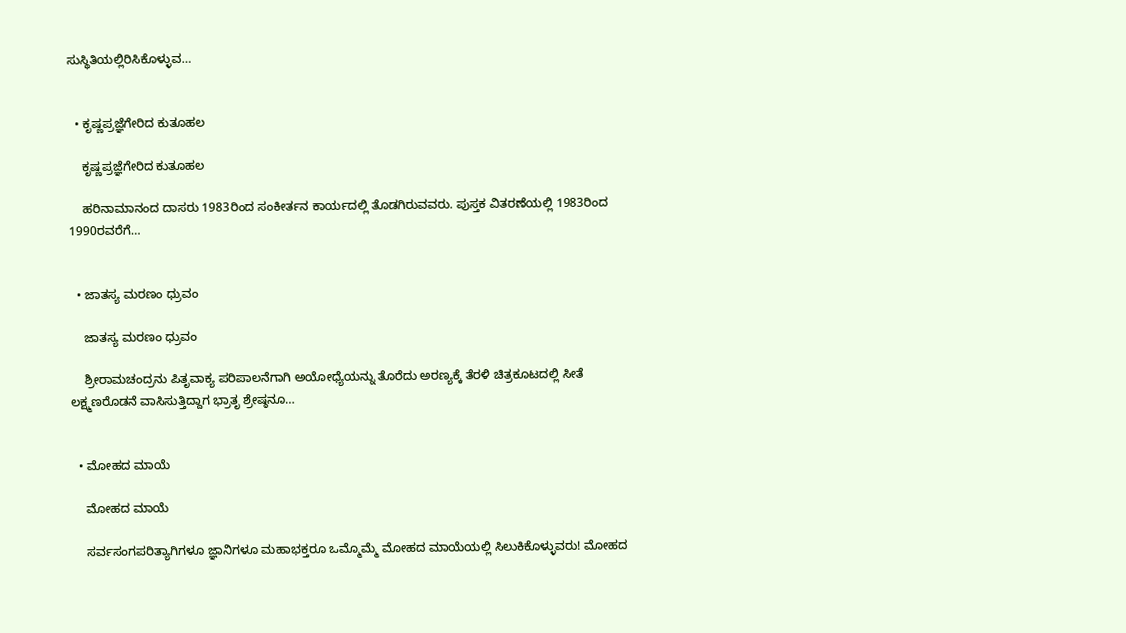ಸುಸ್ಥಿತಿಯಲ್ಲಿರಿಸಿಕೊಳ್ಳುವ…


  • ಕೃಷ್ಣಪ್ರಜ್ಞೆಗೇರಿದ ಕುತೂಹಲ

    ಕೃಷ್ಣಪ್ರಜ್ಞೆಗೇರಿದ ಕುತೂಹಲ

    ಹರಿನಾಮಾನಂದ ದಾಸರು 1983ರಿಂದ ಸಂಕೀರ್ತನ ಕಾರ್ಯದಲ್ಲಿ ತೊಡಗಿರುವವರು. ಪುಸ್ತಕ ವಿತರಣೆಯಲ್ಲಿ 1983ರಿಂದ 1990ರವರೆಗೆ…


  • ಜಾತಸ್ಯ ಮರಣಂ ಧ್ರುವಂ

    ಜಾತಸ್ಯ ಮರಣಂ ಧ್ರುವಂ

    ಶ್ರೀರಾಮಚಂದ್ರನು ಪಿತೃವಾಕ್ಯ ಪರಿಪಾಲನೆಗಾಗಿ ಅಯೋಧ್ಯೆಯನ್ನು ತೊರೆದು ಅರಣ್ಯಕ್ಕೆ ತೆರಳಿ ಚಿತ್ರಕೂಟದಲ್ಲಿ ಸೀತೆ ಲಕ್ಷ್ಮಣರೊಡನೆ ವಾಸಿಸುತ್ತಿದ್ದಾಗ ಭ್ರಾತೃ ಶ್ರೇಷ್ಠನೂ…


  • ಮೋಹದ ಮಾಯೆ

    ಮೋಹದ ಮಾಯೆ

    ಸರ್ವಸಂಗಪರಿತ್ಯಾಗಿಗಳೂ ಜ್ಞಾನಿಗಳೂ ಮಹಾಭಕ್ತರೂ ಒಮ್ಮೊಮ್ಮೆ ಮೋಹದ ಮಾಯೆಯಲ್ಲಿ ಸಿಲುಕಿಕೊಳ್ಳುವರು! ಮೋಹದ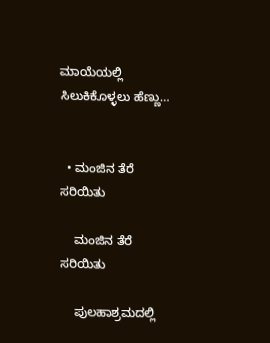ಮಾಯೆಯಲ್ಲಿ ಸಿಲುಕಿಕೊಳ್ಳಲು ಹೆಣ್ಣು…


  • ಮಂಜಿನ ತೆರೆ ಸರಿಯಿತು

    ಮಂಜಿನ ತೆರೆ ಸರಿಯಿತು

    ಪುಲಹಾಶ್ರಮದಲ್ಲಿ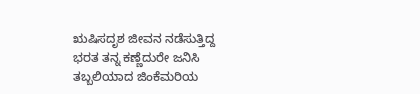ಋಷಿಸದೃಶ ಜೀವನ ನಡೆಸುತ್ತಿದ್ದ ಭರತ ತನ್ನ ಕಣ್ಣೆದುರೇ ಜನಿಸಿ ತಬ್ಬಲಿಯಾದ ಜಿಂಕೆಮರಿಯ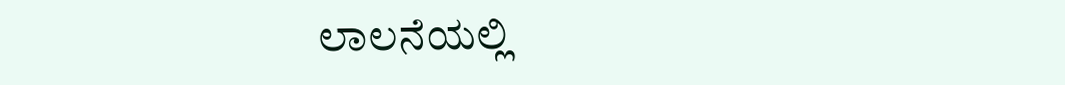ಲಾಲನೆಯಲ್ಲಿ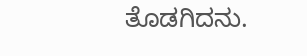ತೊಡಗಿದನು.